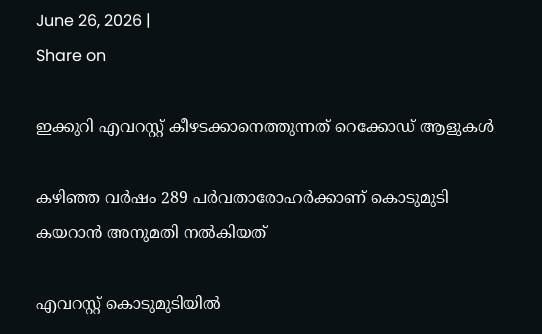June 26, 2026 |
Share on

ഇക്കുറി എവറസ്റ്റ് കീഴടക്കാനെത്തുന്നത് റെക്കോഡ് ആളുകള്‍

കഴിഞ്ഞ വര്‍ഷം 289 പര്‍വതാരോഹര്‍ക്കാണ് കൊടുമുടി കയറാന്‍ അനുമതി നല്‍കിയത്

എവറസ്റ്റ് കൊടുമുടിയില്‍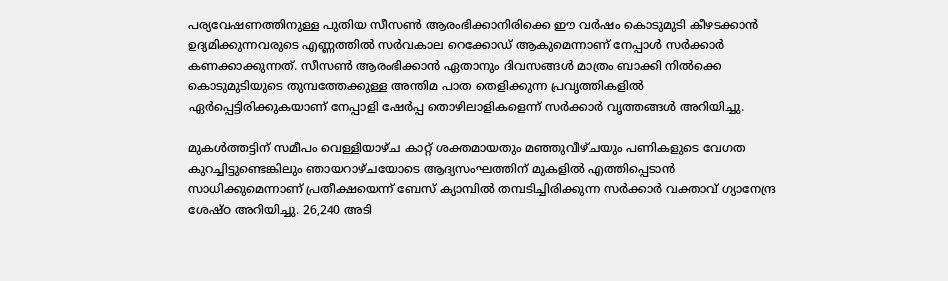പര്യവേഷണത്തിനുള്ള പുതിയ സീസണ്‍ ആരംഭിക്കാനിരിക്കെ ഈ വര്‍ഷം കൊടുമുടി കീഴടക്കാന്‍ ഉദ്യമിക്കുന്നവരുടെ എണ്ണത്തില്‍ സര്‍വകാല റെക്കോഡ് ആകുമെന്നാണ് നേപ്പാള്‍ സര്‍ക്കാര്‍ കണക്കാക്കുന്നത്. സീസണ്‍ ആരംഭിക്കാന്‍ ഏതാനും ദിവസങ്ങള്‍ മാത്രം ബാക്കി നില്‍ക്കെ കൊടുമുടിയുടെ തുമ്പത്തേക്കുള്ള അന്തിമ പാത തെളിക്കുന്ന പ്രവൃത്തികളില്‍ ഏര്‍പ്പെട്ടിരിക്കുകയാണ് നേപ്പാളി ഷേര്‍പ്പ തൊഴിലാളികളെന്ന് സര്‍ക്കാര്‍ വൃത്തങ്ങള്‍ അറിയിച്ചു.

മുകള്‍ത്തട്ടിന് സമീപം വെള്ളിയാഴ്ച കാറ്റ് ശക്തമായതും മഞ്ഞുവീഴ്ചയും പണികളുടെ വേഗത കുറച്ചിട്ടുണ്ടെങ്കിലും ഞായറാഴ്ചയോടെ ആദ്യസംഘത്തിന് മുകളില്‍ എത്തിപ്പെടാന്‍ സാധിക്കുമെന്നാണ് പ്രതീക്ഷയെന്ന് ബേസ് ക്യാമ്പില്‍ തമ്പടിച്ചിരിക്കുന്ന സര്‍ക്കാര്‍ വക്താവ് ഗ്യാനേന്ദ്ര ശേഷ്ഠ അറിയിച്ചു. 26,240 അടി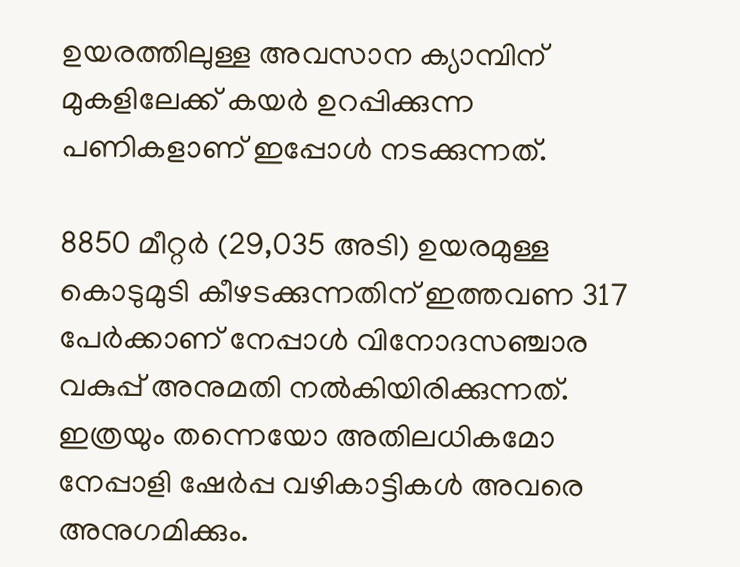ഉയരത്തിലുള്ള അവസാന ക്യാമ്പിന് മുകളിലേക്ക് കയര്‍ ഉറപ്പിക്കുന്ന പണികളാണ് ഇപ്പോള്‍ നടക്കുന്നത്.

8850 മീറ്റര്‍ (29,035 അടി) ഉയരമുള്ള കൊടുമുടി കീഴടക്കുന്നതിന് ഇത്തവണ 317 പേര്‍ക്കാണ് നേപ്പാള്‍ വിനോദസഞ്ചാര വകുപ്പ് അനുമതി നല്‍കിയിരിക്കുന്നത്. ഇത്രയും തന്നെയോ അതിലധികമോ നേപ്പാളി ഷേര്‍പ്പ വഴികാട്ടികള്‍ അവരെ അനുഗമിക്കും.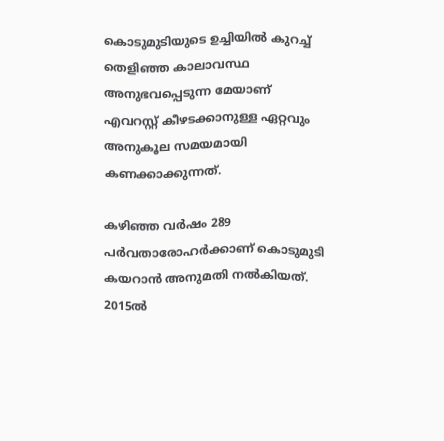കൊടുമുടിയുടെ ഉച്ചിയില്‍ കുറച്ച് തെളിഞ്ഞ കാലാവസ്ഥ അനുഭവപ്പെടുന്ന മേയാണ് എവറസ്റ്റ് കീഴടക്കാനുള്ള ഏറ്റവും അനുകൂല സമയമായി കണക്കാക്കുന്നത്.

കഴിഞ്ഞ വര്‍ഷം 289 പര്‍വതാരോഹര്‍ക്കാണ് കൊടുമുടി കയറാന്‍ അനുമതി നല്‍കിയത്. 2015ല്‍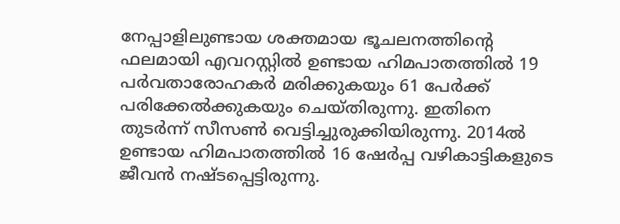നേപ്പാളിലുണ്ടായ ശക്തമായ ഭൂചലനത്തിന്റെ ഫലമായി എവറസ്റ്റില്‍ ഉണ്ടായ ഹിമപാതത്തില്‍ 19 പര്‍വതാരോഹകര്‍ മരിക്കുകയും 61 പേര്‍ക്ക് പരിക്കേല്‍ക്കുകയും ചെയ്തിരുന്നു. ഇതിനെ തുടര്‍ന്ന് സീസണ്‍ വെട്ടിച്ചുരുക്കിയിരുന്നു. 2014ല്‍ ഉണ്ടായ ഹിമപാതത്തില്‍ 16 ഷേര്‍പ്പ വഴികാട്ടികളുടെ ജീവന്‍ നഷ്ടപ്പെട്ടിരുന്നു.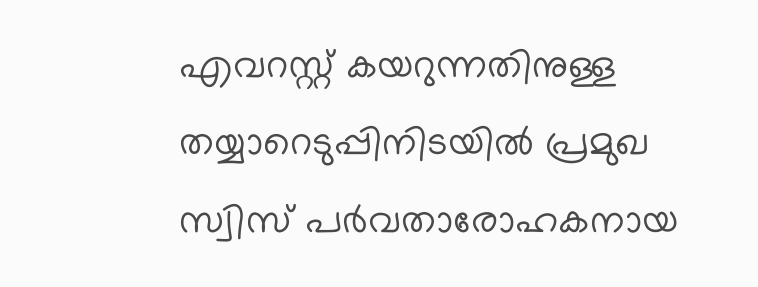എവറസ്റ്റ് കയറുന്നതിനുള്ള തയ്യാറെടുപ്പിനിടയില്‍ പ്രമുഖ സ്വിസ് പര്‍വതാരോഹകനായ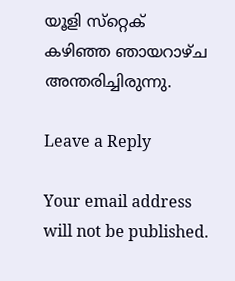യൂളി സ്‌റ്റെക് കഴിഞ്ഞ ഞായറാഴ്ച അന്തരിച്ചിരുന്നു.

Leave a Reply

Your email address will not be published.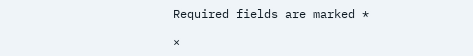Required fields are marked *

×